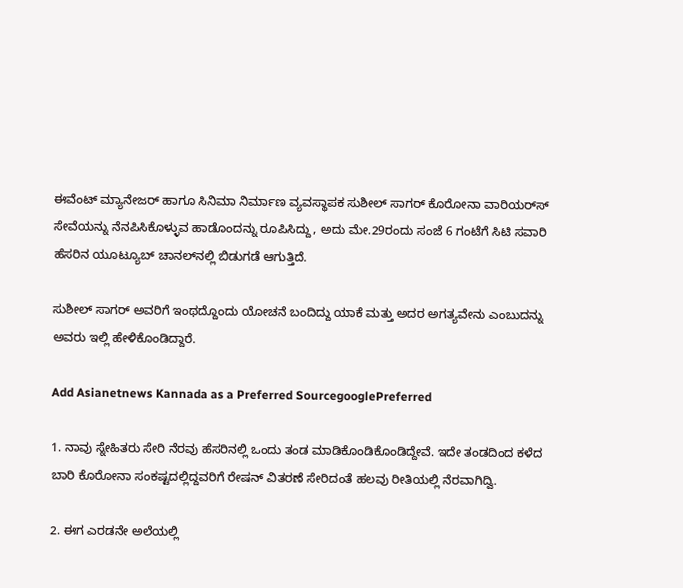ಈವೆಂಟ್ ಮ್ಯಾನೇಜರ್ ಹಾಗೂ ಸಿನಿಮಾ ನಿರ್ಮಾಣ ವ್ಯವಸ್ಥಾಪಕ ಸುಶೀಲ್ ಸಾಗರ್ ಕೊರೋನಾ ವಾರಿಯರ್‌ಸ್ ಸೇವೆಯನ್ನು ನೆನಪಿಸಿಕೊಳ್ಳುವ ಹಾಡೊಂದನ್ನು ರೂಪಿಸಿದ್ದು, ಅದು ಮೇ.29ರಂದು ಸಂಜೆ 6 ಗಂಟೆಗೆ ಸಿಟಿ ಸವಾರಿ ಹೆಸರಿನ ಯೂಟ್ಯೂಬ್ ಚಾನಲ್‌ನಲ್ಲಿ ಬಿಡುಗಡೆ ಆಗುತ್ತಿದೆ.

ಸುಶೀಲ್ ಸಾಗರ್ ಅವರಿಗೆ ಇಂಥದ್ದೊಂದು ಯೋಚನೆ ಬಂದಿದ್ದು ಯಾಕೆ ಮತ್ತು ಅದರ ಅಗತ್ಯವೇನು ಎಂಬುದನ್ನು ಅವರು ಇಲ್ಲಿ ಹೇಳಿಕೊಂಡಿದ್ದಾರೆ.

Add Asianetnews Kannada as a Preferred SourcegooglePreferred

1. ನಾವು ಸ್ನೇಹಿತರು ಸೇರಿ ನೆರವು ಹೆಸರಿನಲ್ಲಿ ಒಂದು ತಂಡ ಮಾಡಿಕೊಂಡಿಕೊಂಡಿದ್ದೇವೆ. ಇದೇ ತಂಡದಿಂದ ಕಳೆದ ಬಾರಿ ಕೊರೋನಾ ಸಂಕಷ್ಟದಲ್ಲಿದ್ದವರಿಗೆ ರೇಷನ್ ವಿತರಣೆ ಸೇರಿದಂತೆ ಹಲವು ರೀತಿಯಲ್ಲಿ ನೆರವಾಗಿದ್ವಿ.

2. ಈಗ ಎರಡನೇ ಅಲೆಯಲ್ಲಿ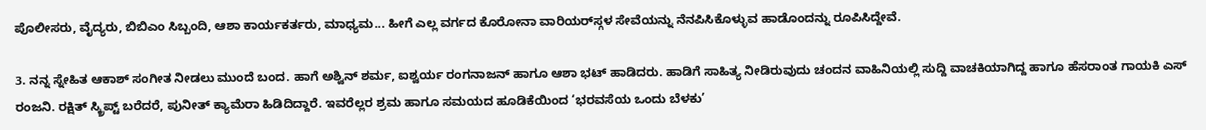ಪೊಲೀಸರು, ವೈದ್ಯರು, ಬಿಬಿಎಂ ಸಿಬ್ಬಂದಿ, ಆಶಾ ಕಾರ್ಯಕರ್ತರು, ಮಾಧ್ಯಮ... ಹೀಗೆ ಎಲ್ಲ ವರ್ಗದ ಕೊರೋನಾ ವಾರಿಯರ್‌ಸ್ಗಳ ಸೇವೆಯನ್ನು ನೆನಪಿಸಿಕೊಳ್ಳುವ ಹಾಡೊಂದನ್ನು ರೂಪಿಸಿದ್ದೇವೆ.

3. ನನ್ನ ಸ್ನೇಹಿತ ಆಕಾಶ್ ಸಂಗೀತ ನೀಡಲು ಮುಂದೆ ಬಂದ. ಹಾಗೆ ಅಶ್ವಿನ್ ಶರ್ಮ, ಐಶ್ವರ್ಯ ರಂಗನಾಜನ್ ಹಾಗೂ ಆಶಾ ಭಟ್ ಹಾಡಿದರು. ಹಾಡಿಗೆ ಸಾಹಿತ್ಯ ನೀಡಿರುವುದು ಚಂದನ ವಾಹಿನಿಯಲ್ಲಿ ಸುದ್ದಿ ವಾಚಕಿಯಾಗಿದ್ದ ಹಾಗೂ ಹೆಸರಾಂತ ಗಾಯಕಿ ಎಸ್ ರಂಜನಿ. ರಕ್ಷಿತ್ ಸ್ಕ್ರಿಪ್ಟ್ ಬರೆದರೆ, ಪುನೀತ್ ಕ್ಯಾಮೆರಾ ಹಿಡಿದಿದ್ದಾರೆ. ಇವರೆಲ್ಲರ ಶ್ರಮ ಹಾಗೂ ಸಮಯದ ಹೂಡಿಕೆಯಿಂದ ‘ಭರವಸೆಯ ಒಂದು ಬೆಳಕು’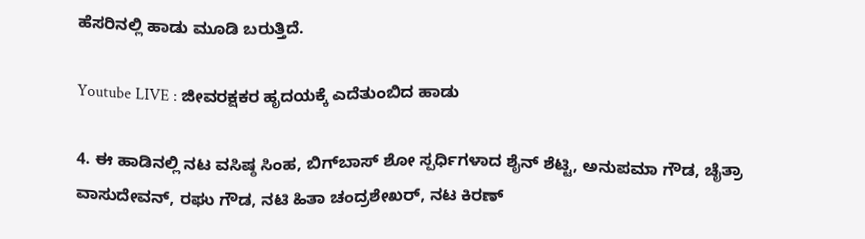ಹೆಸರಿನಲ್ಲಿ ಹಾಡು ಮೂಡಿ ಬರುತ್ತಿದೆ.

Youtube LIVE : ಜೀವರಕ್ಷಕರ ಹೃದಯಕ್ಕೆ ಎದೆತುಂಬಿದ ಹಾಡು

4. ಈ ಹಾಡಿನಲ್ಲಿ ನಟ ವಸಿಷ್ಠ ಸಿಂಹ, ಬಿಗ್‌ಬಾಸ್ ಶೋ ಸ್ಪರ್ಧಿಗಳಾದ ಶೈನ್ ಶೆಟ್ಟಿ, ಅನುಪಮಾ ಗೌಡ, ಚೈತ್ರಾ ವಾಸುದೇವನ್, ರಘು ಗೌಡ, ನಟಿ ಹಿತಾ ಚಂದ್ರಶೇಖರ್, ನಟ ಕಿರಣ್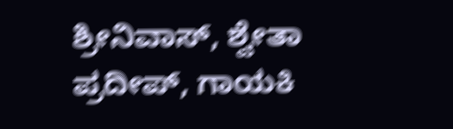ಶ್ರೀನಿವಾಸ್, ಶ್ವೇತಾ ಪ್ರದೀಪ್, ಗಾಯಕಿ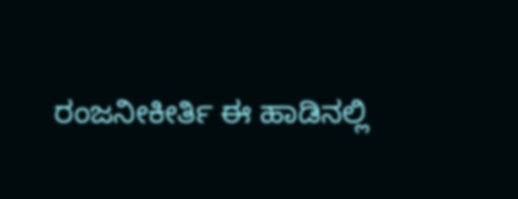ರಂಜನೀಕೀರ್ತಿ ಈ ಹಾಡಿನಲ್ಲಿ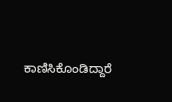ಕಾಣಿಸಿಕೊಂಡಿದ್ದಾರೆ